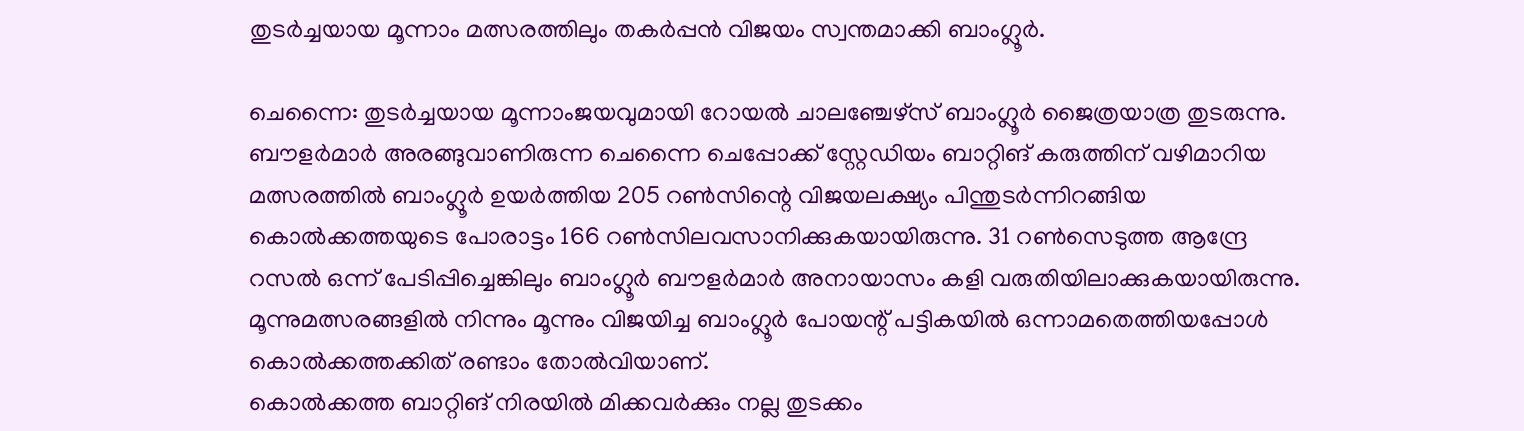തുടർച്ചയായ മൂന്നാം മത്സരത്തിലും തകർപ്പൻ വിജയം സ്വന്തമാക്കി ബാംഗ്ലൂർ.

ചെന്നൈ: തുടർച്ചയായ മൂന്നാംജയവുമായി റോയൽ ചാലഞ്ചേഴ്സ് ബാംഗ്ലൂർ ജൈത്രയാത്ര തുടരുന്നു. ബൗളർമാർ അരങ്ങുവാണിരുന്ന ചെന്നൈ ചെപ്പോക്ക് സ്റ്റേഡിയം ബാറ്റിങ് കരുത്തിന് വഴിമാറിയ മത്സരത്തിൽ ബാംഗ്ലൂർ ഉയർത്തിയ 205 റൺസിന്റെ വിജയലക്ഷ്യം പിന്തുടർന്നിറങ്ങിയ കൊൽക്കത്തയുടെ പോരാട്ടം 166 റൺസിലവസാനിക്കുകയായിരുന്നു. 31 റൺസെടുത്ത ആന്ദ്രേ റസൽ ഒന്ന് പേടിപ്പിച്ചെങ്കിലും ബാംഗ്ലൂർ ബൗളർമാർ അനായാസം കളി വരുതിയിലാക്കുകയായിരുന്നു. മൂന്നുമത്സരങ്ങളിൽ നിന്നും മൂന്നും വിജയിച്ച ബാംഗ്ലൂർ പോയന്റ് പട്ടികയിൽ ഒന്നാമതെത്തിയപ്പോൾ കൊൽക്കത്തക്കിത് രണ്ടാം തോൽവിയാണ്.
കൊൽക്കത്ത ബാറ്റിങ് നിരയിൽ മിക്കവർക്കും നല്ല തുടക്കം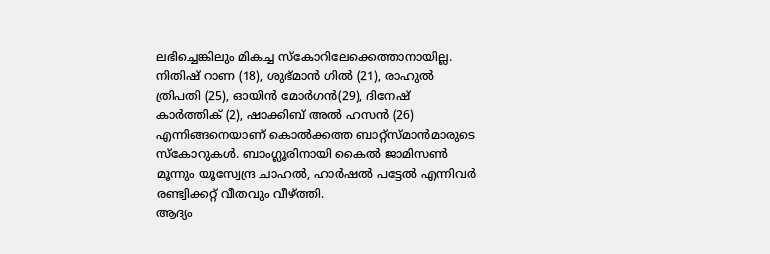ലഭിച്ചെങ്കിലും മികച്ച സ്കോറിലേക്കെത്താനായില്ല. നിതിഷ് റാണ (18), ശുഭ്മാൻ ഗിൽ (21), രാഹുൽ ത്രിപതി (25), ഓയിൻ മോർഗൻ(29), ദിനേഷ് കാർത്തിക് (2), ഷാക്കിബ് അൽ ഹസൻ (26) എന്നിങ്ങനെയാണ് കൊൽക്കത്ത ബാറ്റ്സ്മാൻമാരുടെ സ്കോറുകൾ. ബാംഗ്ലൂരിനായി കൈൽ ജാമിസൺ മൂന്നും യൂസ്വേന്ദ്ര ചാഹൽ, ഹാർഷൽ പട്ടേൽ എന്നിവർ രണ്ട്വിക്കറ്റ് വീതവും വീഴ്ത്തി.
ആദ്യം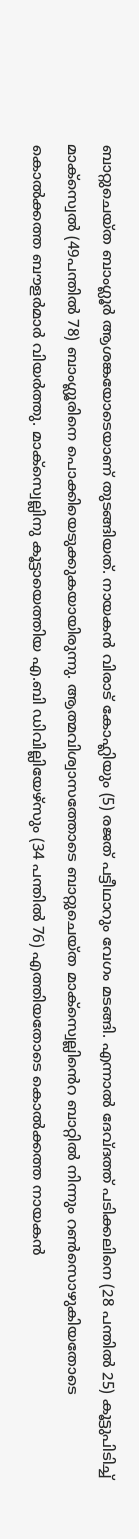ബാറ്റുചെയ്ത ബാംഗ്ലൂർ ആശങ്കയോടെയാണ് തുടങ്ങിയത്. നായകൻ വിരാട് കോഹ്ലിയും (5) രജത് പട്ടീഥാറും വേഗം മടങ്ങി. എന്നാൽ ദേവ്ദത്ത് പടിക്കലിനെ (28 പന്തിൽ 25) കൂട്ടുപിടിച്ച് മാക്സ്വെൽ (49പന്തിൽ 78) ബാംഗ്ലൂരിനെ പൊക്കിയെടുക്കുകയായിരുന്നു. ആത്മവിശ്വാസത്തോടെ ബാറ്റുചെയ്ത മാക്സ്വെല്ലിൻെറ ബാറ്റിൽ നിന്നും റൺസൊഴുകിയതോടെ കൊൽക്കത്ത ബൗളർമാർ വിയർത്തു. മാക്സ്വെല്ലിനു കൂട്ടായെത്തിയ എ.ബി ഡിവില്ലിയേഴ്സും (34 പന്തിൽ 76) എത്തിയതോടെ കൊൽക്കത്ത നായകൻ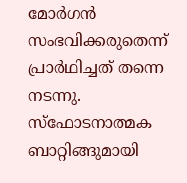മോർഗൻ സംഭവിക്കരുതെന്ന് പ്രാർഥിച്ചത് തന്നെ നടന്നു. സ്ഫോടനാത്മക ബാറ്റിങ്ങുമായി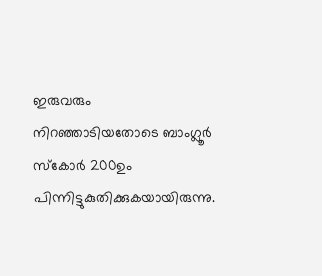ഇരുവരും നിറഞ്ഞാടിയതോടെ ബാംഗ്ലൂർ സ്കോർ 200ഉം പിന്നിട്ടുകുതിക്കുകയായിരുന്നു.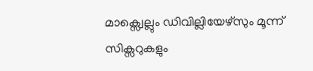മാക്സ്വെല്ലും ഡിവില്ലിയേഴ്സും മൂന്ന് സിക്സറുകളും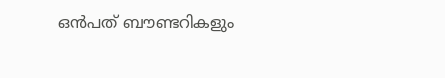ഒൻപത് ബൗണ്ടറികളും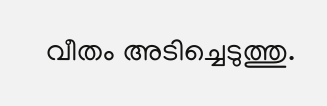വീതം അടിച്ചെടുത്തു.